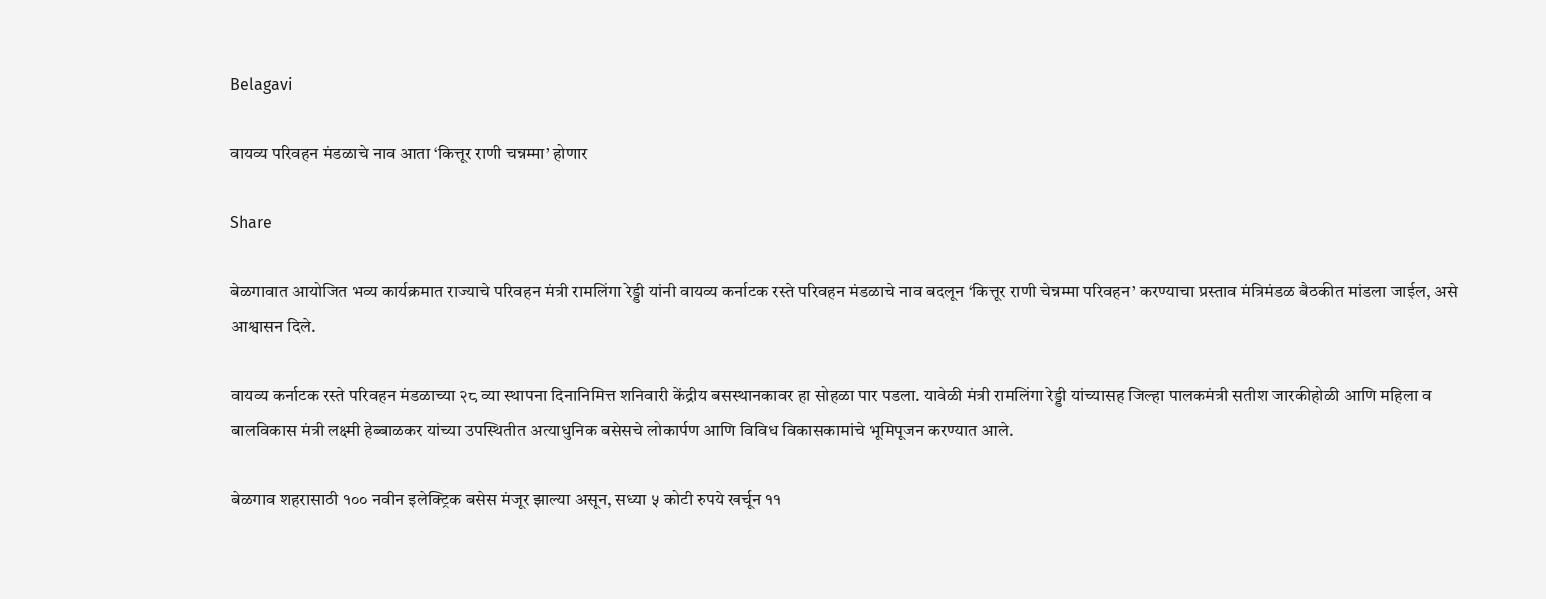Belagavi

वायव्य परिवहन मंडळाचे नाव आता ‘कित्तूर राणी चन्नम्मा’ होणार

Share

बेळगावात आयोजित भव्य कार्यक्रमात राज्याचे परिवहन मंत्री रामलिंगा रेड्डी यांनी वायव्य कर्नाटक रस्ते परिवहन मंडळाचे नाव बदलून ‘कित्तूर राणी चेन्नम्मा परिवहन’ करण्याचा प्रस्ताव मंत्रिमंडळ बैठकीत मांडला जाईल, असे आश्वासन दिले.

वायव्य कर्नाटक रस्ते परिवहन मंडळाच्या २८ व्या स्थापना दिनानिमित्त शनिवारी केंद्रीय बसस्थानकावर हा सोहळा पार पडला. यावेळी मंत्री रामलिंगा रेड्डी यांच्यासह जिल्हा पालकमंत्री सतीश जारकीहोळी आणि महिला व बालविकास मंत्री लक्ष्मी हेब्बाळकर यांच्या उपस्थितीत अत्याधुनिक बसेसचे लोकार्पण आणि विविध विकासकामांचे भूमिपूजन करण्यात आले.

बेळगाव शहरासाठी १०० नवीन इलेक्ट्रिक बसेस मंजूर झाल्या असून, सध्या ५ कोटी रुपये खर्चून ११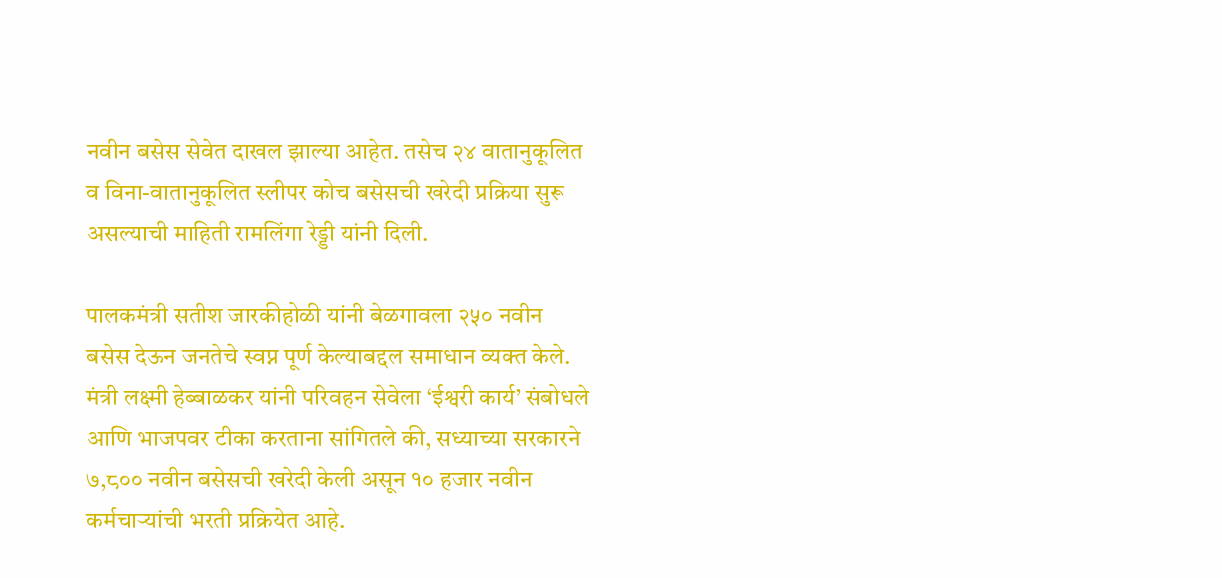नवीन बसेस सेवेत दाखल झाल्या आहेत. तसेच २४ वातानुकूलित व विना-वातानुकूलित स्लीपर कोच बसेसची खरेदी प्रक्रिया सुरू असल्याची माहिती रामलिंगा रेड्डी यांनी दिली.

पालकमंत्री सतीश जारकीहोळी यांनी बेळगावला २५० नवीन बसेस देऊन जनतेचे स्वप्न पूर्ण केल्याबद्दल समाधान व्यक्त केले. मंत्री लक्ष्मी हेब्बाळकर यांनी परिवहन सेवेला ‘ईश्वरी कार्य’ संबोधले आणि भाजपवर टीका करताना सांगितले की, सध्याच्या सरकारने ७,८०० नवीन बसेसची खरेदी केली असून १० हजार नवीन कर्मचाऱ्यांची भरती प्रक्रियेत आहे.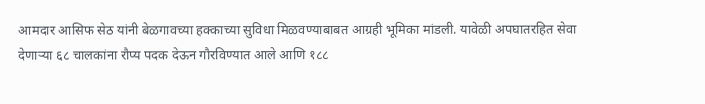आमदार आसिफ सेठ यांनी बेळगावच्या हक्काच्या सुविधा मिळवण्याबाबत आग्रही भूमिका मांडली. यावेळी अपघातरहित सेवा देणाऱ्या ६८ चालकांना रौप्य पदक देऊन गौरविण्यात आले आणि १८८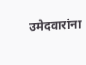उमेदवारांना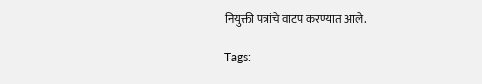नियुक्ती पत्रांचे वाटप करण्यात आले.

Tags: